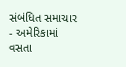સંબંધિત સમાચાર
- અમેરિકામાં વસતા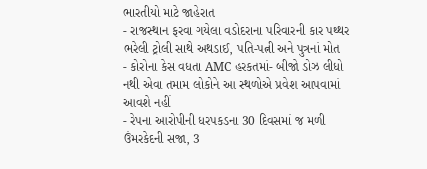ભારતીયો માટે જાહેરાત
- રાજસ્થાન ફરવા ગયેલા વડોદરાના પરિવારની કાર પથ્થર ભરેલી ટ્રોલી સાથે અથડાઈ, પતિ-પત્ની અને પુત્રનાં મોત
- કોરોના કેસ વધતા AMC હરકતમાં- બીજો ડોઝ લીધો નથી એવા તમામ લોકોને આ સ્થળોએ પ્રવેશ આપવામાં આવશે નહીં
- રેપના આરોપીની ધરપકડના 30 દિવસમાં જ મળી ઉંમરકેદની સજા, 3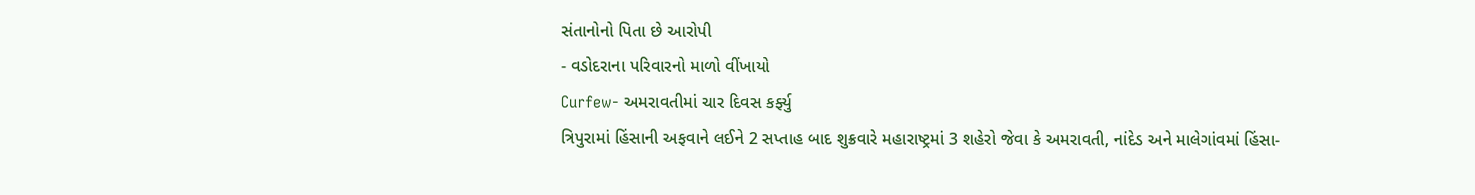સંતાનોનો પિતા છે આરોપી
- વડોદરાના પરિવારનો માળો વીંખાયો
Curfew- અમરાવતીમાં ચાર દિવસ કર્ફ્યુ
ત્રિપુરામાં હિંસાની અફવાને લઈને 2 સપ્તાહ બાદ શુક્રવારે મહારાષ્ટ્રમાં 3 શહેરો જેવા કે અમરાવતી, નાંદેડ અને માલેગાંવમાં હિંસા-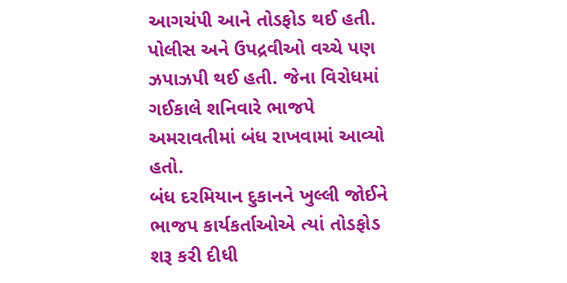આગચંપી આને તોડફોડ થઈ હતી. પોલીસ અને ઉપદ્રવીઓ વચ્ચે પણ ઝપાઝપી થઈ હતી. જેના વિરોધમાં ગઈકાલે શનિવારે ભાજપે અમરાવતીમાં બંધ રાખવામાં આવ્યો હતો.
બંધ દરમિયાન દુકાનને ખુલ્લી જોઈને ભાજપ કાર્યકર્તાઓએ ત્યાં તોડફોડ શરૂ કરી દીધી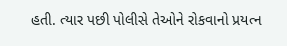હતી. ત્યાર પછી પોલીસે તેઓને રોકવાનો પ્રયત્ન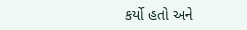કર્યો હતો અને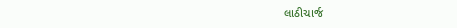લાઠીચાર્જ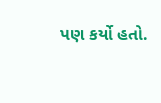પણ કર્યો હતો.